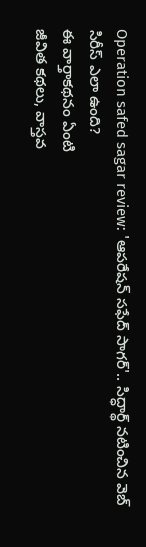Operation safed sagar review: 'ఆపరేషన్ సఫేద్ సాగర్'.. సిద్ధార్థ్ నటించిన వెబ్ సిరీస్ ఎలా ఉంది?
ఈ వార్తాకథనం ఏంటి
జీవిత కథలు, వాస్తవ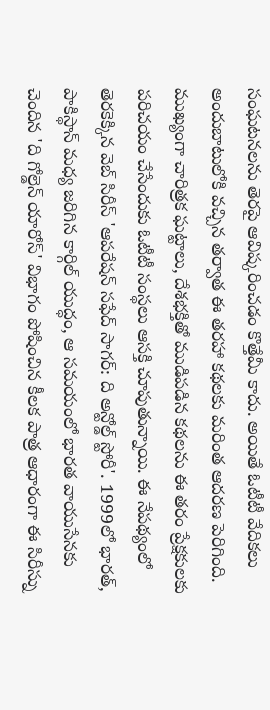సంఘటనలను తెరపై ఆవిష్కరించడం కొత్తేమీ కాదు. అయితే ఓటీటీ వేదికలు అందుబాటులోకి వచ్చిన తర్వాత ఈ తరహా కథలకు మరింత ఆదరణ పెరిగింది. ముఖ్యంగా చారిత్రక ఘట్టాలు, దేశభక్తితో ముడిపడిన కథలను ఈ తరం ప్రేక్షకులకు పరిచయం చేసేందుకు ఓటీటీ సంస్థలు ఆసక్తి చూపుతున్నాయి. ఈ నేపథ్యంలో తెరకెక్కిన వెబ్ సిరీస్ 'ఆపరేషన్ సఫేద్ సాగర్: ది అన్టోల్డ్ స్టోరీ'. 1999లో భారత్, పాకిస్థాన్ మధ్య జరిగిన కార్గిల్ యుద్ధం, ఆ సమయంలో భారత వాయుసేనకు చెందిన 'ది గోల్డెన్ యారోస్' విభాగం పోషించిన కీలక పాత్ర ఆధారంగా ఈ సిరీస్ను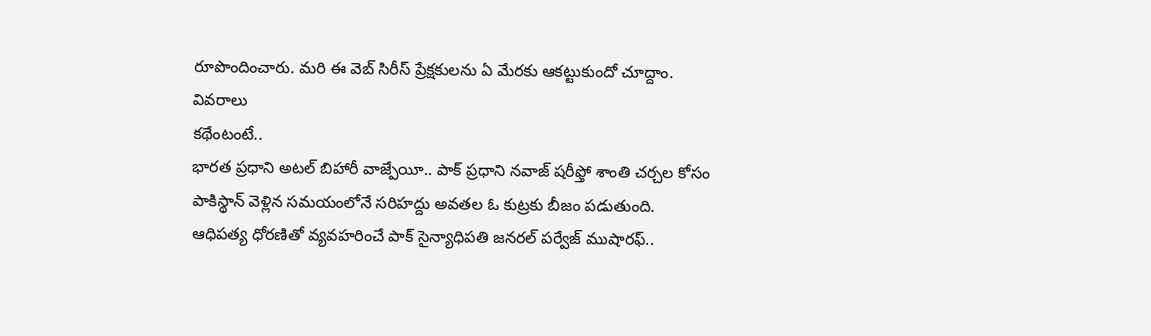రూపొందించారు. మరి ఈ వెబ్ సిరీస్ ప్రేక్షకులను ఏ మేరకు ఆకట్టుకుందో చూద్దాం.
వివరాలు
కథేంటంటే..
భారత ప్రధాని అటల్ బిహారీ వాజ్పేయీ.. పాక్ ప్రధాని నవాజ్ షరీఫ్తో శాంతి చర్చల కోసం పాకిస్థాన్ వెళ్లిన సమయంలోనే సరిహద్దు అవతల ఓ కుట్రకు బీజం పడుతుంది.
ఆధిపత్య ధోరణితో వ్యవహరించే పాక్ సైన్యాధిపతి జనరల్ పర్వేజ్ ముషారఫ్..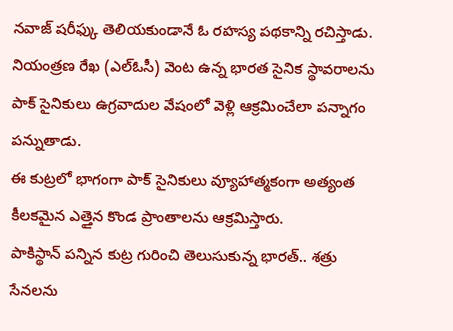నవాజ్ షరీఫ్కు తెలియకుండానే ఓ రహస్య పథకాన్ని రచిస్తాడు.
నియంత్రణ రేఖ (ఎల్ఓసీ) వెంట ఉన్న భారత సైనిక స్థావరాలను పాక్ సైనికులు ఉగ్రవాదుల వేషంలో వెళ్లి ఆక్రమించేలా పన్నాగం పన్నుతాడు.
ఈ కుట్రలో భాగంగా పాక్ సైనికులు వ్యూహాత్మకంగా అత్యంత కీలకమైన ఎత్తైన కొండ ప్రాంతాలను ఆక్రమిస్తారు.
పాకిస్థాన్ పన్నిన కుట్ర గురించి తెలుసుకున్న భారత్.. శత్రు సేనలను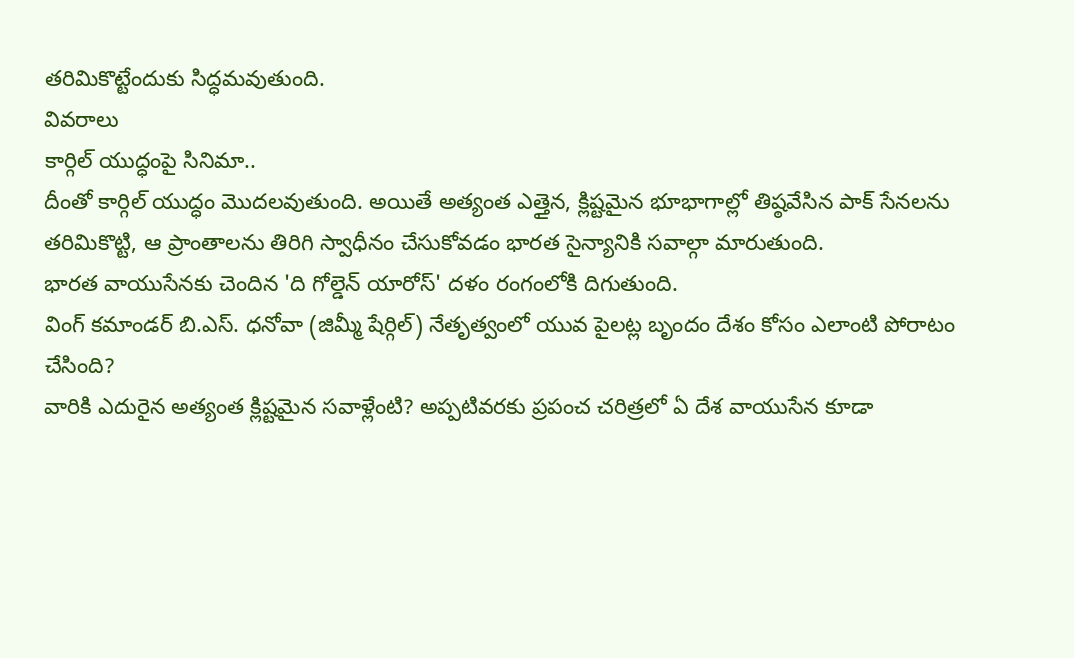తరిమికొట్టేందుకు సిద్ధమవుతుంది.
వివరాలు
కార్గిల్ యుద్ధంపై సినిమా..
దీంతో కార్గిల్ యుద్ధం మొదలవుతుంది. అయితే అత్యంత ఎత్తైన, క్లిష్టమైన భూభాగాల్లో తిష్ఠవేసిన పాక్ సేనలను తరిమికొట్టి, ఆ ప్రాంతాలను తిరిగి స్వాధీనం చేసుకోవడం భారత సైన్యానికి సవాల్గా మారుతుంది.
భారత వాయుసేనకు చెందిన 'ది గోల్డెన్ యారోస్' దళం రంగంలోకి దిగుతుంది.
వింగ్ కమాండర్ బి.ఎస్. ధనోవా (జిమ్మీ షేర్గిల్) నేతృత్వంలో యువ పైలట్ల బృందం దేశం కోసం ఎలాంటి పోరాటం చేసింది?
వారికి ఎదురైన అత్యంత క్లిష్టమైన సవాళ్లేంటి? అప్పటివరకు ప్రపంచ చరిత్రలో ఏ దేశ వాయుసేన కూడా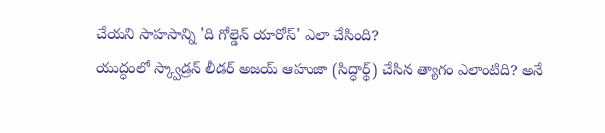చేయని సాహసాన్ని 'ది గోల్డెన్ యారోస్' ఎలా చేసింది?
యుద్ధంలో స్క్వాడ్రన్ లీడర్ అజయ్ ఆహుజా (సిద్ధార్థ్) చేసిన త్యాగం ఎలాంటిది? అనే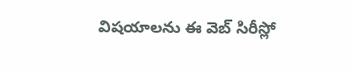విషయాలను ఈ వెబ్ సిరీస్లో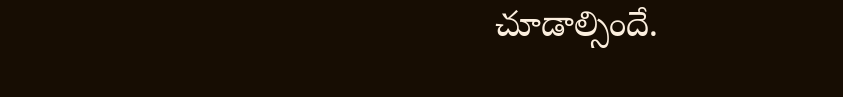చూడాల్సిందే.